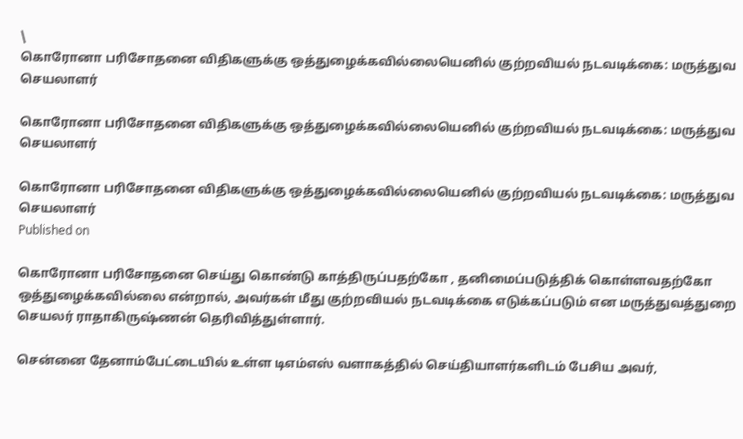\
கொரோனா பரிசோதனை விதிகளுக்கு ஒத்துழைக்கவில்லையெனில் குற்றவியல் நடவடிக்கை: மருத்துவ செயலாளர்

கொரோனா பரிசோதனை விதிகளுக்கு ஒத்துழைக்கவில்லையெனில் குற்றவியல் நடவடிக்கை: மருத்துவ செயலாளர்

கொரோனா பரிசோதனை விதிகளுக்கு ஒத்துழைக்கவில்லையெனில் குற்றவியல் நடவடிக்கை: மருத்துவ செயலாளர்
Published on

கொரோனா பரிசோதனை செய்து கொண்டு காத்திருப்பதற்கோ , தனிமைப்படுத்திக் கொள்ளவதற்கோ ஒத்துழைக்கவில்லை என்றால், அவர்கள் மீது குற்றவியல் நடவடிக்கை எடுக்கப்படும் என மருத்துவத்துறை செயலர் ராதாகிருஷ்ணன் தெரிவித்துள்ளார்.

சென்னை தேனாம்பேட்டையில் உள்ள டிஎம்எஸ் வளாகத்தில் செய்தியாளர்களிடம் பேசிய அவர்,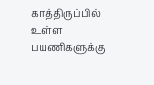காத்திருப்பில் உள்ள பயணிகளுக்கு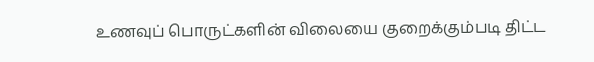உணவுப் பொருட்களின் விலையை குறைக்கும்படி திட்ட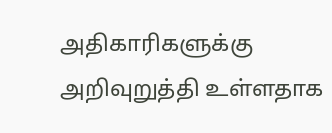அதிகாரிகளுக்கு அறிவுறுத்தி உள்ளதாக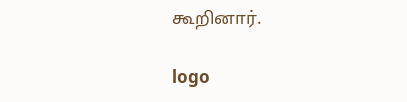கூறினார்.

logo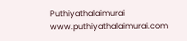Puthiyathalaimurai
www.puthiyathalaimurai.com